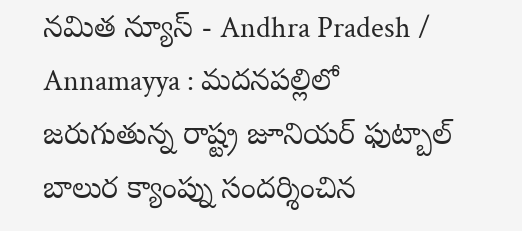నమిత న్యూస్ - Andhra Pradesh / Annamayya : మదనపల్లిలో జరుగుతున్న రాష్ట్ర జూనియర్ ఫుట్బాల్ బాలుర క్యాంప్ను సందర్శించిన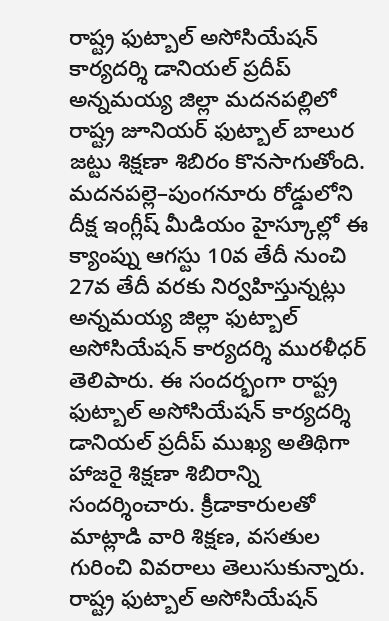రాష్ట్ర ఫుట్బాల్ అసోసియేషన్ కార్యదర్శి డానియల్ ప్రదీప్ అన్నమయ్య జిల్లా మదనపల్లిలో రాష్ట్ర జూనియర్ ఫుట్బాల్ బాలుర జట్టు శిక్షణా శిబిరం కొనసాగుతోంది. మదనపల్లె–పుంగనూరు రోడ్డులోని దీక్ష ఇంగ్లీష్ మీడియం హైస్కూల్లో ఈ క్యాంప్ను ఆగస్టు 10వ తేదీ నుంచి 27వ తేదీ వరకు నిర్వహిస్తున్నట్లు అన్నమయ్య జిల్లా ఫుట్బాల్ అసోసియేషన్ కార్యదర్శి మురళీధర్ తెలిపారు. ఈ సందర్భంగా రాష్ట్ర ఫుట్బాల్ అసోసియేషన్ కార్యదర్శి డానియల్ ప్రదీప్ ముఖ్య అతిథిగా హాజరై శిక్షణా శిబిరాన్ని సందర్శించారు. క్రీడాకారులతో మాట్లాడి వారి శిక్షణ, వసతుల గురించి వివరాలు తెలుసుకున్నారు. రాష్ట్ర ఫుట్బాల్ అసోసియేషన్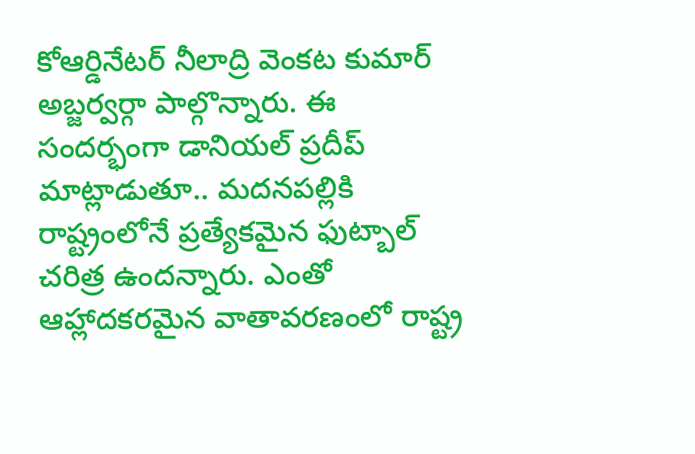కోఆర్డినేటర్ నీలాద్రి వెంకట కుమార్ అబ్జర్వర్గా పాల్గొన్నారు. ఈ సందర్భంగా డానియల్ ప్రదీప్ మాట్లాడుతూ.. మదనపల్లికి రాష్ట్రంలోనే ప్రత్యేకమైన ఫుట్బాల్ చరిత్ర ఉందన్నారు. ఎంతో ఆహ్లాదకరమైన వాతావరణంలో రాష్ట్ర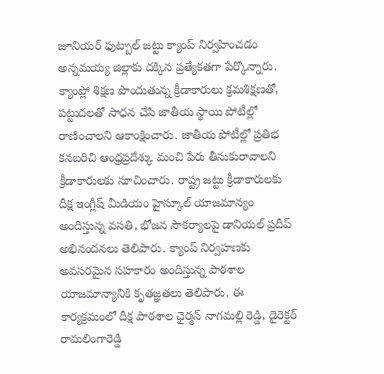జూనియర్ ఫుట్బాల్ జట్టు క్యాంప్ నిర్వహించడం అన్నమయ్య జిల్లాకు దక్కిన ప్రత్యేకతగా పేర్కొన్నారు. క్యాంప్లో శిక్షణ పొందుతున్న క్రీడాకారులు క్రమశిక్షణతో, పట్టుదలతో సాధన చేసి జాతీయ స్థాయి పోటీల్లో రాణించాలని ఆకాంక్షించారు. జాతీయ పోటీల్లో ప్రతిభ కనబరిచి ఆంధ్రప్రదేశ్కు మంచి పేరు తీసుకురావాలని క్రీడాకారులకు సూచించారు. రాష్ట్ర జట్టు క్రీడాకారులకు దీక్ష ఇంగ్లీష్ మీడియం హైస్కూల్ యాజమాన్యం అందిస్తున్న వసతి, భోజన సౌకర్యాలపై డానియల్ ప్రదీప్ అభినందనలు తెలిపారు. క్యాంప్ నిర్వహణకు అవసరమైన సహకారం అందిస్తున్న పాఠశాల యాజమాన్యానికి కృతజ్ఞతలు తెలిపారు. ఈ కార్యక్రమంలో దీక్ష పాఠశాల ఛైర్మన్ నాగమల్లి రెడ్డి, డైరెక్టర్ రామలింగారెడ్డి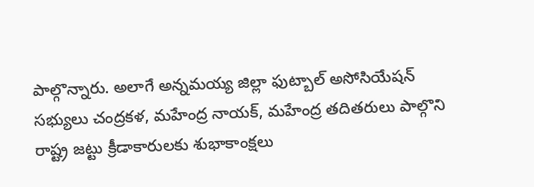పాల్గొన్నారు. అలాగే అన్నమయ్య జిల్లా ఫుట్బాల్ అసోసియేషన్ సభ్యులు చంద్రకళ, మహేంద్ర నాయక్, మహేంద్ర తదితరులు పాల్గొని రాష్ట్ర జట్టు క్రీడాకారులకు శుభాకాంక్షలు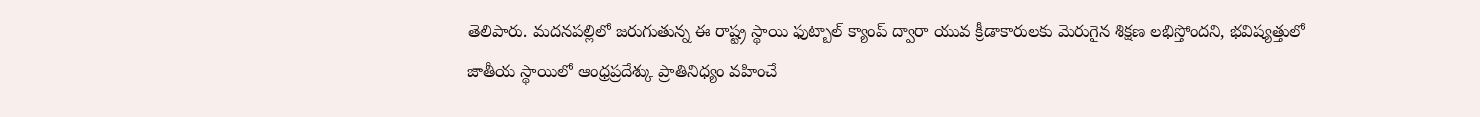తెలిపారు. మదనపల్లిలో జరుగుతున్న ఈ రాష్ట్ర స్థాయి ఫుట్బాల్ క్యాంప్ ద్వారా యువ క్రీడాకారులకు మెరుగైన శిక్షణ లభిస్తోందని, భవిష్యత్తులో జాతీయ స్థాయిలో ఆంధ్రప్రదేశ్కు ప్రాతినిధ్యం వహించే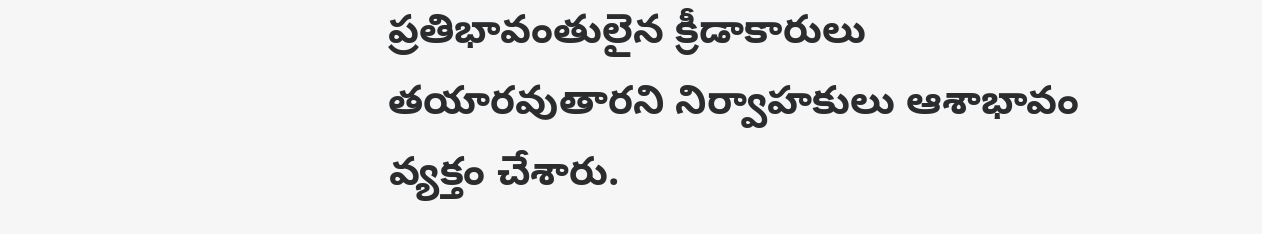ప్రతిభావంతులైన క్రీడాకారులు తయారవుతారని నిర్వాహకులు ఆశాభావం వ్యక్తం చేశారు.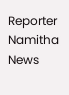Reporter
Namitha News